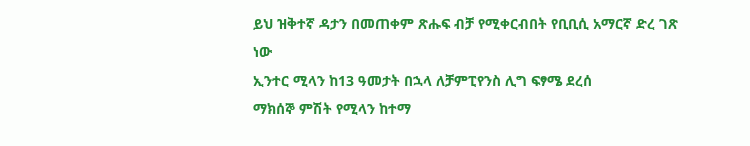ይህ ዝቅተኛ ዳታን በመጠቀም ጽሑፍ ብቻ የሚቀርብበት የቢቢሲ አማርኛ ድረ ገጽ ነው
ኢንተር ሚላን ከ13 ዓመታት በኋላ ለቻምፒየንስ ሊግ ፍፃሜ ደረሰ
ማክሰኞ ምሽት የሚላን ከተማ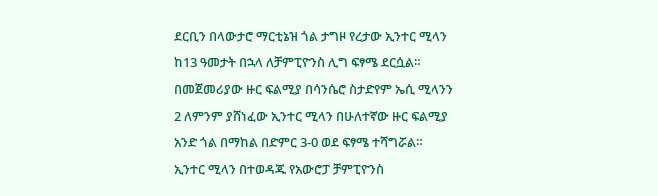ደርቢን በላውታሮ ማርቲኔዝ ጎል ታግዞ የረታው ኢንተር ሚላን ከ13 ዓመታት በኋላ ለቻምፒዮንስ ሊግ ፍፃሜ ደርሷል።
በመጀመሪያው ዙር ፍልሚያ በሳንሴሮ ስታድየም ኤሲ ሚላንን 2 ለምንም ያሸነፈው ኢንተር ሚላን በሁለተኛው ዙር ፍልሚያ አንድ ጎል በማከል በድምር 3-0 ወደ ፍፃሜ ተሻግሯል።
ኢንተር ሚላን በተወዳጁ የአውሮፓ ቻምፒዮንስ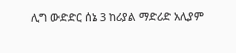ሊግ ውድድር ሰኔ 3 ከሪያል ማድሪድ አሊያም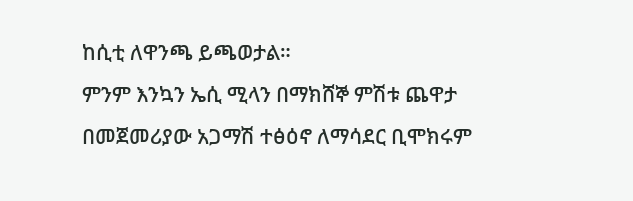ከሲቲ ለዋንጫ ይጫወታል።
ምንም እንኳን ኤሲ ሚላን በማክሸኞ ምሽቱ ጨዋታ በመጀመሪያው አጋማሽ ተፅዕኖ ለማሳደር ቢሞክሩም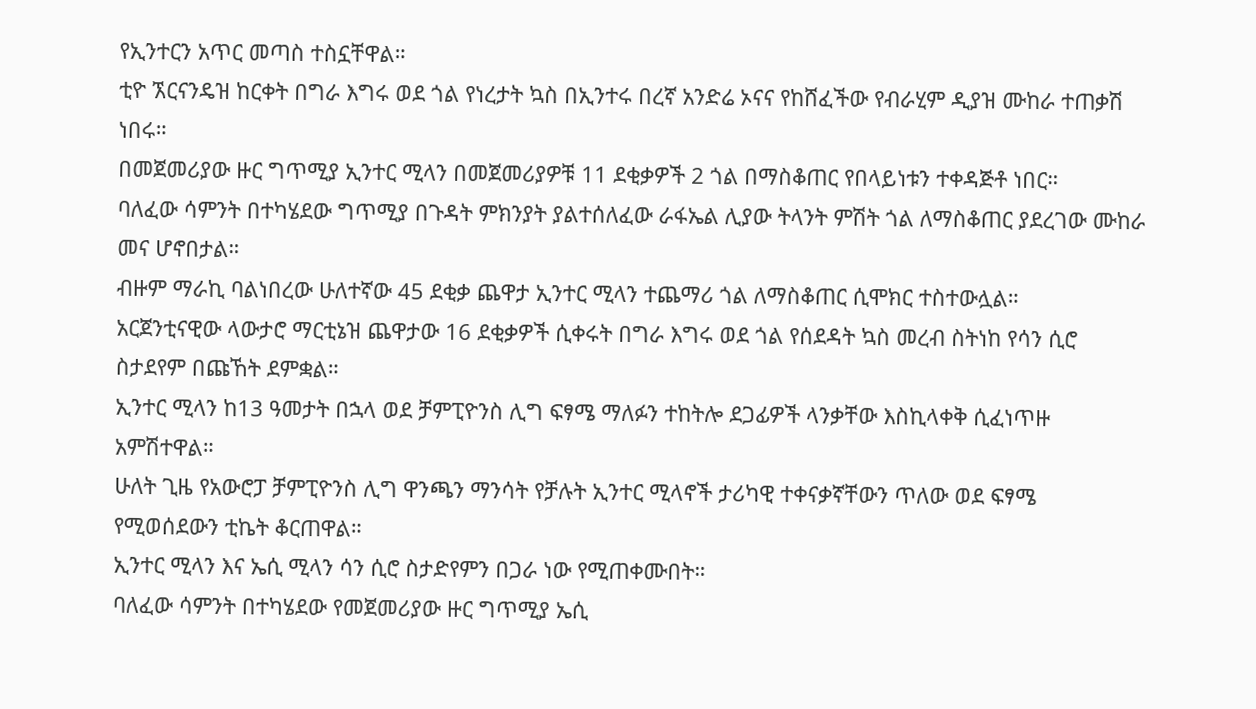የኢንተርን አጥር መጣስ ተስኗቸዋል።
ቲዮ ኧርናንዴዝ ከርቀት በግራ እግሩ ወደ ጎል የነረታት ኳስ በኢንተሩ በረኛ አንድሬ ኦናና የከሸፈችው የብራሂም ዲያዝ ሙከራ ተጠቃሽ ነበሩ።
በመጀመሪያው ዙር ግጥሚያ ኢንተር ሚላን በመጀመሪያዎቹ 11 ደቂቃዎች 2 ጎል በማስቆጠር የበላይነቱን ተቀዳጅቶ ነበር።
ባለፈው ሳምንት በተካሄደው ግጥሚያ በጉዳት ምክንያት ያልተሰለፈው ራፋኤል ሊያው ትላንት ምሽት ጎል ለማስቆጠር ያደረገው ሙከራ መና ሆኖበታል።
ብዙም ማራኪ ባልነበረው ሁለተኛው 45 ደቂቃ ጨዋታ ኢንተር ሚላን ተጨማሪ ጎል ለማስቆጠር ሲሞክር ተስተውሏል።
አርጀንቲናዊው ላውታሮ ማርቲኔዝ ጨዋታው 16 ደቂቃዎች ሲቀሩት በግራ እግሩ ወደ ጎል የሰደዳት ኳስ መረብ ስትነከ የሳን ሲሮ ስታደየም በጩኸት ደምቋል።
ኢንተር ሚላን ከ13 ዓመታት በኋላ ወደ ቻምፒዮንስ ሊግ ፍፃሜ ማለፉን ተከትሎ ደጋፊዎች ላንቃቸው እስኪላቀቅ ሲፈነጥዙ አምሽተዋል።
ሁለት ጊዜ የአውሮፓ ቻምፒዮንስ ሊግ ዋንጫን ማንሳት የቻሉት ኢንተር ሚላኖች ታሪካዊ ተቀናቃኛቸውን ጥለው ወደ ፍፃሜ የሚወሰደውን ቲኬት ቆርጠዋል።
ኢንተር ሚላን እና ኤሲ ሚላን ሳን ሲሮ ስታድየምን በጋራ ነው የሚጠቀሙበት።
ባለፈው ሳምንት በተካሄደው የመጀመሪያው ዙር ግጥሚያ ኤሲ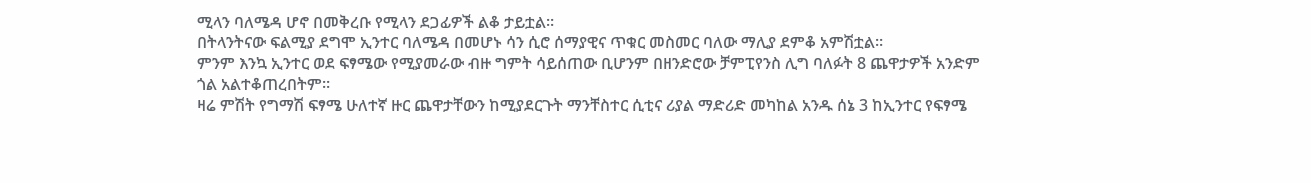ሚላን ባለሜዳ ሆኖ በመቅረቡ የሚላን ደጋፊዎች ልቆ ታይቷል።
በትላንትናው ፍልሚያ ደግሞ ኢንተር ባለሜዳ በመሆኑ ሳን ሲሮ ሰማያዊና ጥቁር መስመር ባለው ማሊያ ደምቆ አምሽቷል።
ምንም እንኳ ኢንተር ወደ ፍፃሜው የሚያመራው ብዙ ግምት ሳይሰጠው ቢሆንም በዘንድሮው ቻምፒየንስ ሊግ ባለፉት 8 ጨዋታዎች አንድም ጎል አልተቆጠረበትም።
ዛሬ ምሽት የግማሽ ፍፃሜ ሁለተኛ ዙር ጨዋታቸውን ከሚያደርጉት ማንቸስተር ሲቲና ሪያል ማድሪድ መካከል አንዱ ሰኔ 3 ከኢንተር የፍፃሜ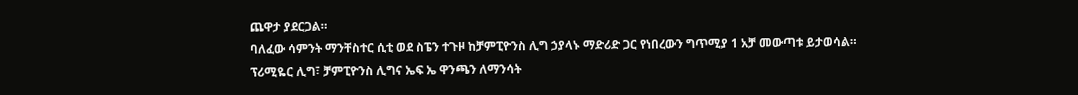ጨዋታ ያደርጋል።
ባለፈው ሳምንት ማንቸስተር ሲቲ ወደ ስፔን ተጉዞ ከቻምፒዮንስ ሊግ ኃያላኑ ማድሪድ ጋር የነበረውን ግጥሚያ 1 አቻ መውጣቱ ይታወሳል።
ፕሪሚዬር ሊግ፣ ቻምፒዮንስ ሊግና ኤፍ ኤ ዋንጫን ለማንሳት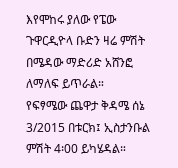እየሞከሩ ያለው የፔው ጉዋርዲዮላ ቡድን ዛሬ ምሽት በሜዳው ማድሪድ አሸንፎ ለማለፍ ይጥራል።
የፍፃሜው ጨዋታ ቅዳሜ ሰኔ 3/2015 በቱርክ፤ ኢስታንቡል ምሽት 4፡00 ይካሄዳል።